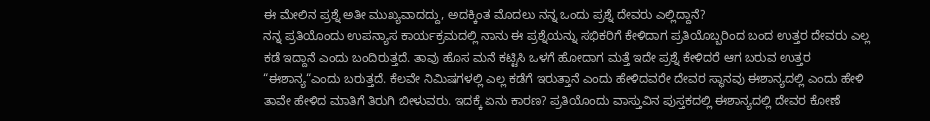ಈ ಮೇಲಿನ ಪ್ರಶ್ನೆ ಅತೀ ಮುಖ್ಯವಾದದ್ದು, ಅದಕ್ಕಿಂತ ಮೊದಲು ನನ್ನ ಒಂದು ಪ್ರಶ್ನೆ ದೇವರು ಎಲ್ಲಿದ್ದಾನೆ?
ನನ್ನ ಪ್ರತಿಯೊಂದು ಉಪನ್ಯಾಸ ಕಾರ್ಯಕ್ರಮದಲ್ಲಿ ನಾನು ಈ ಪ್ರಶ್ನೆಯನ್ನು ಸಭಿಕರಿಗೆ ಕೇಳಿದಾಗ ಪ್ರತಿಯೊಬ್ಬರಿಂದ ಬಂದ ಉತ್ತರ ದೇವರು ಎಲ್ಲ ಕಡೆ ಇದ್ದಾನೆ ಎಂದು ಬಂದಿರುತ್ತದೆ. ತಾವು ಹೊಸ ಮನೆ ಕಟ್ಟಿಸಿ ಒಳಗೆ ಹೋದಾಗ ಮತ್ತೆ ಇದೇ ಪ್ರಶ್ನೆ ಕೇಳಿದರೆ ಆಗ ಬರುವ ಉತ್ತರ “ಈಶಾನ್ಯ“ಎಂದು ಬರುತ್ತದೆ. ಕೆಲವೇ ನಿಮಿಷಗಳಲ್ಲಿ ಎಲ್ಲ ಕಡೆಗೆ ಇರುತ್ತಾನೆ ಎಂದು ಹೇಳಿದವರೇ ದೇವರ ಸ್ಥಾನವು ಈಶಾನ್ಯದಲ್ಲಿ ಎಂದು ಹೇಳಿ ತಾವೇ ಹೇಳಿದ ಮಾತಿಗೆ ತಿರುಗಿ ಬೀಳುವರು. ಇದಕ್ಕೆ ಏನು ಕಾರಣ? ಪ್ರತಿಯೊಂದು ವಾಸ್ತುವಿನ ಪುಸ್ತಕದಲ್ಲಿ ಈಶಾನ್ಯದಲ್ಲಿ ದೇವರ ಕೋಣೆ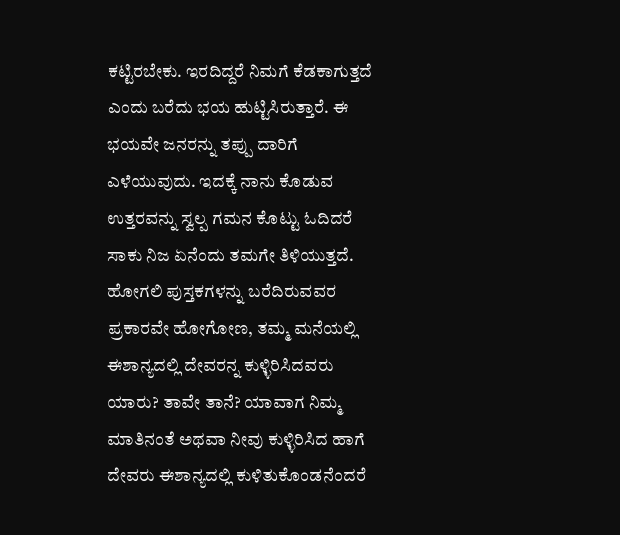ಕಟ್ಟಿರಬೇಕು. ಇರದಿದ್ದರೆ ನಿಮಗೆ ಕೆಡಕಾಗುತ್ತದೆ ಎಂದು ಬರೆದು ಭಯ ಹುಟ್ಟಿಸಿರುತ್ತಾರೆ. ಈ ಭಯವೇ ಜನರನ್ನು ತಪ್ಪು ದಾರಿಗೆ ಎಳೆಯುವುದು. ಇದಕ್ಕೆ ನಾನು ಕೊಡುವ ಉತ್ತರವನ್ನು ಸ್ವಲ್ಪ ಗಮನ ಕೊಟ್ಟು ಓದಿದರೆ ಸಾಕು ನಿಜ ಏನೆಂದು ತಮಗೇ ತಿಳಿಯುತ್ತದೆ.
ಹೋಗಲಿ ಪುಸ್ತಕಗಳನ್ನು ಬರೆದಿರುವವರ ಪ್ರಕಾರವೇ ಹೋಗೋಣ, ತಮ್ಮ ಮನೆಯಲ್ಲಿ ಈಶಾನ್ಯದಲ್ಲಿ ದೇವರನ್ನ ಕುಳ್ಳಿರಿಸಿದವರು ಯಾರು? ತಾವೇ ತಾನೆ? ಯಾವಾಗ ನಿಮ್ಮ ಮಾತಿನಂತೆ ಅಥವಾ ನೀವು ಕುಳ್ಳಿರಿಸಿದ ಹಾಗೆ ದೇವರು ಈಶಾನ್ಯದಲ್ಲಿ ಕುಳಿತುಕೊಂಡನೆಂದರೆ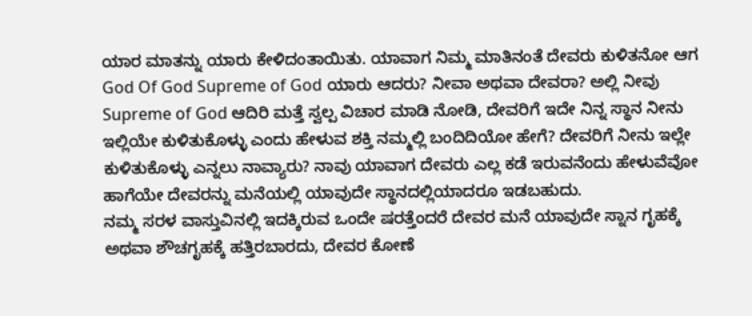ಯಾರ ಮಾತನ್ನು ಯಾರು ಕೇಳಿದಂತಾಯಿತು. ಯಾವಾಗ ನಿಮ್ಮ ಮಾತಿನಂತೆ ದೇವರು ಕುಳಿತನೋ ಆಗ God Of God Supreme of God ಯಾರು ಆದರು? ನೀವಾ ಅಥವಾ ದೇವರಾ? ಅಲ್ಲಿ ನೀವು Supreme of God ಆದಿರಿ ಮತ್ತೆ ಸ್ವಲ್ಪ ವಿಚಾರ ಮಾಡಿ ನೋಡಿ, ದೇವರಿಗೆ ಇದೇ ನಿನ್ನ ಸ್ಥಾನ ನೀನು ಇಲ್ಲಿಯೇ ಕುಳಿತುಕೊಳ್ಳು ಎಂದು ಹೇಳುವ ಶಕ್ತಿ ನಮ್ಮಲ್ಲಿ ಬಂದಿದಿಯೋ ಹೇಗೆ? ದೇವರಿಗೆ ನೀನು ಇಲ್ಲೇ ಕುಳಿತುಕೊಳ್ಳು ಎನ್ನಲು ನಾವ್ಯಾರು? ನಾವು ಯಾವಾಗ ದೇವರು ಎಲ್ಲ ಕಡೆ ಇರುವನೆಂದು ಹೇಳುವೆವೋ ಹಾಗೆಯೇ ದೇವರನ್ನು ಮನೆಯಲ್ಲಿ ಯಾವುದೇ ಸ್ಥಾನದಲ್ಲಿಯಾದರೂ ಇಡಬಹುದು.
ನಮ್ಮ ಸರಳ ವಾಸ್ತುವಿನಲ್ಲಿ ಇದಕ್ಕಿರುವ ಒಂದೇ ಷರತ್ತೆಂದರೆ ದೇವರ ಮನೆ ಯಾವುದೇ ಸ್ನಾನ ಗೃಹಕ್ಕೆ ಅಥವಾ ಶೌಚಗೃಹಕ್ಕೆ ಹತ್ತಿರಬಾರದು, ದೇವರ ಕೋಣೆ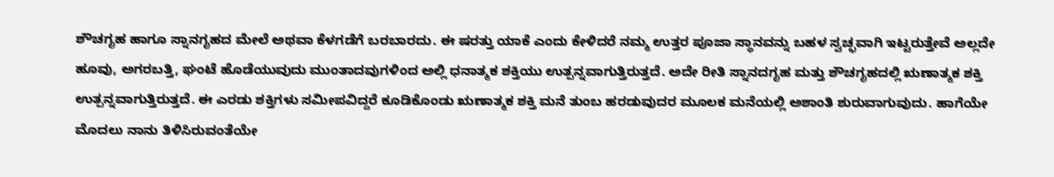ಶೌಚಗೃಹ ಹಾಗೂ ಸ್ನಾನಗೃಹದ ಮೇಲೆ ಅಥವಾ ಕೆಳಗಡೆಗೆ ಬರಬಾರದು. ಈ ಷರತ್ತು ಯಾಕೆ ಎಂದು ಕೇಳಿದರೆ ನಮ್ಮ ಉತ್ತರ ಪೂಜಾ ಸ್ಥಾನವನ್ನು ಬಹಳ ಸ್ವಚ್ಛವಾಗಿ ಇಟ್ಟರುತ್ತೇವೆ ಅಲ್ಲದೇ ಹೂವು, ಅಗರಬತ್ತಿ, ಘಂಟೆ ಹೊಡೆಯುವುದು ಮುಂತಾದವುಗಳಿಂದ ಅಲ್ಲಿ ಧನಾತ್ಮಕ ಶಕ್ತಿಯು ಉತ್ಪನ್ನವಾಗುತ್ತಿರುತ್ತದೆ. ಅದೇ ರೀತಿ ಸ್ನಾನದಗೃಹ ಮತ್ತು ಶೌಚಗೃಹದಲ್ಲಿ ಋಣಾತ್ಮಕ ಶಕ್ತಿ ಉತ್ಪನ್ನವಾಗುತ್ತಿರುತ್ತದೆ. ಈ ಎರಡು ಶಕ್ತಿಗಳು ಸಮೀಪವಿದ್ದರೆ ಕೂಡಿಕೊಂಡು ಋಣಾತ್ಮಕ ಶಕ್ತಿ ಮನೆ ತುಂಬ ಹರಡುವುದರ ಮೂಲಕ ಮನೆಯಲ್ಲಿ ಅಶಾಂತಿ ಶುರುವಾಗುವುದು. ಹಾಗೆಯೇ ಮೊದಲು ನಾನು ತಿಳಿಸಿರುವಂತೆಯೇ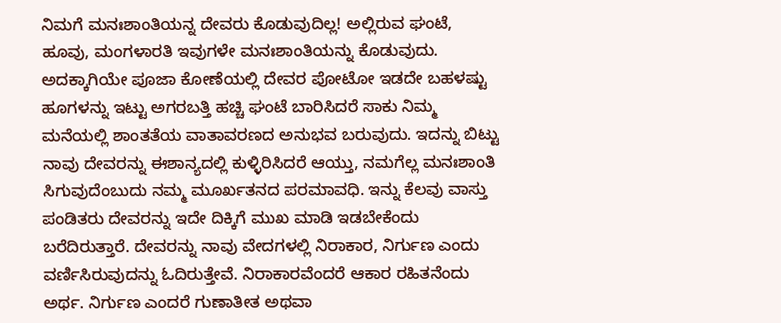ನಿಮಗೆ ಮನಃಶಾಂತಿಯನ್ನ ದೇವರು ಕೊಡುವುದಿಲ್ಲ! ಅಲ್ಲಿರುವ ಘಂಟೆ, ಹೂವು, ಮಂಗಳಾರತಿ ಇವುಗಳೇ ಮನಃಶಾಂತಿಯನ್ನು ಕೊಡುವುದು. ಅದಕ್ಕಾಗಿಯೇ ಪೂಜಾ ಕೋಣೆಯಲ್ಲಿ ದೇವರ ಪೋಟೋ ಇಡದೇ ಬಹಳಷ್ಟು ಹೂಗಳನ್ನು ಇಟ್ಟು ಅಗರಬತ್ತಿ ಹಚ್ಚಿ ಘಂಟೆ ಬಾರಿಸಿದರೆ ಸಾಕು ನಿಮ್ಮ ಮನೆಯಲ್ಲಿ ಶಾಂತತೆಯ ವಾತಾವರಣದ ಅನುಭವ ಬರುವುದು. ಇದನ್ನು ಬಿಟ್ಟು ನಾವು ದೇವರನ್ನು ಈಶಾನ್ಯದಲ್ಲಿ ಕುಳ್ಳಿರಿಸಿದರೆ ಆಯ್ತು, ನಮಗೆಲ್ಲ ಮನಃಶಾಂತಿ ಸಿಗುವುದೆಂಬುದು ನಮ್ಮ ಮೂರ್ಖತನದ ಪರಮಾವಧಿ. ಇನ್ನು ಕೆಲವು ವಾಸ್ತು ಪಂಡಿತರು ದೇವರನ್ನು ಇದೇ ದಿಕ್ಕಿಗೆ ಮುಖ ಮಾಡಿ ಇಡಬೇಕೆಂದು ಬರೆದಿರುತ್ತಾರೆ. ದೇವರನ್ನು ನಾವು ವೇದಗಳಲ್ಲಿ ನಿರಾಕಾರ, ನಿರ್ಗುಣ ಎಂದು ವರ್ಣಿಸಿರುವುದನ್ನು ಓದಿರುತ್ತೇವೆ. ನಿರಾಕಾರವೆಂದರೆ ಆಕಾರ ರಹಿತನೆಂದು ಅರ್ಥ. ನಿರ್ಗುಣ ಎಂದರೆ ಗುಣಾತೀತ ಅಥವಾ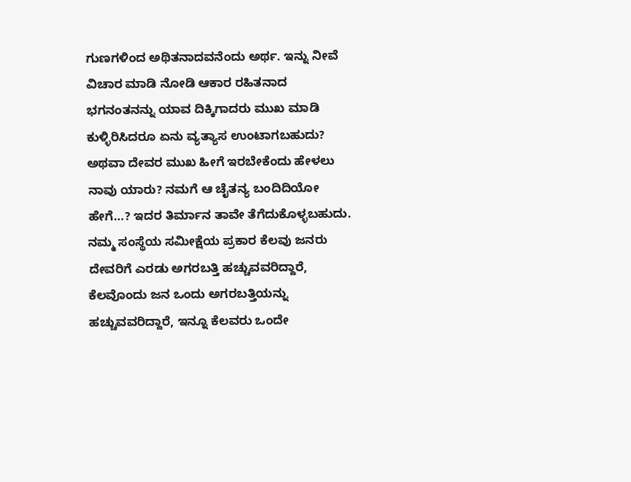ಗುಣಗಳಿಂದ ಅಥಿತನಾದವನೆಂದು ಅರ್ಥ. ಇನ್ನು ನೀವೆ ವಿಚಾರ ಮಾಡಿ ನೋಡಿ ಆಕಾರ ರಹಿತನಾದ ಭಗನಂತನನ್ನು ಯಾವ ದಿಕ್ಕಿಗಾದರು ಮುಖ ಮಾಡಿ ಕುಳ್ಳಿರಿಸಿದರೂ ಏನು ವ್ಯತ್ಯಾಸ ಉಂಟಾಗಬಹುದು? ಅಥವಾ ದೇವರ ಮುಖ ಹೀಗೆ ಇರಬೇಕೆಂದು ಹೇಳಲು ನಾವು ಯಾರು? ನಮಗೆ ಆ ಚೈತನ್ಯ ಬಂದಿದಿಯೋ ಹೇಗೆ…? ಇದರ ತಿರ್ಮಾನ ತಾವೇ ತೆಗೆದುಕೊಳ್ಳಬಹುದು.
ನಮ್ಮ ಸಂಸ್ಥೆಯ ಸಮೀಕ್ಷೆಯ ಪ್ರಕಾರ ಕೆಲವು ಜನರು ದೇವರಿಗೆ ಎರಡು ಅಗರಬತ್ತಿ ಹಚ್ಚುವವರಿದ್ದಾರೆ, ಕೆಲವೊಂದು ಜನ ಒಂದು ಅಗರಬತ್ತಿಯನ್ನು ಹಚ್ಚುವವರಿದ್ದಾರೆ, ಇನ್ನೂ ಕೆಲವರು ಒಂದೇ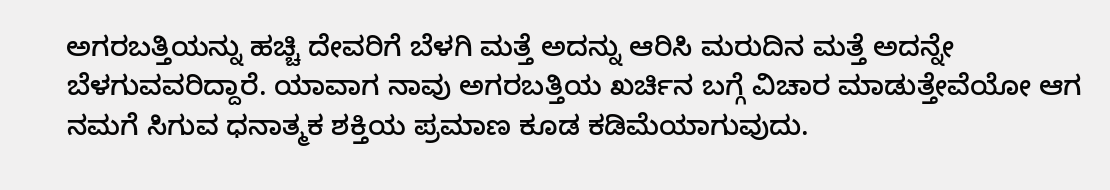ಅಗರಬತ್ತಿಯನ್ನು ಹಚ್ಚಿ ದೇವರಿಗೆ ಬೆಳಗಿ ಮತ್ತೆ ಅದನ್ನು ಆರಿಸಿ ಮರುದಿನ ಮತ್ತೆ ಅದನ್ನೇ ಬೆಳಗುವವರಿದ್ದಾರೆ. ಯಾವಾಗ ನಾವು ಅಗರಬತ್ತಿಯ ಖರ್ಚಿನ ಬಗ್ಗೆ ವಿಚಾರ ಮಾಡುತ್ತೇವೆಯೋ ಆಗ ನಮಗೆ ಸಿಗುವ ಧನಾತ್ಮಕ ಶಕ್ತಿಯ ಪ್ರಮಾಣ ಕೂಡ ಕಡಿಮೆಯಾಗುವುದು.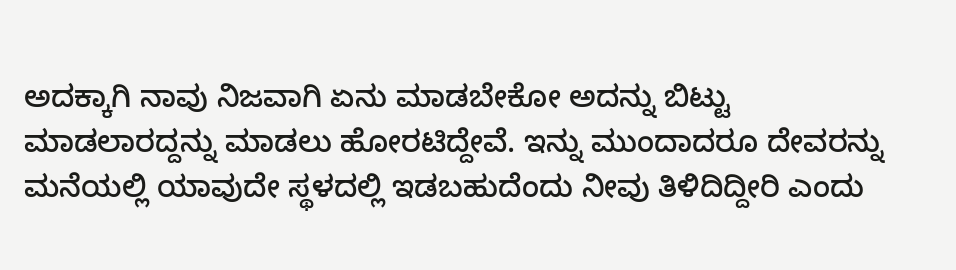ಅದಕ್ಕಾಗಿ ನಾವು ನಿಜವಾಗಿ ಏನು ಮಾಡಬೇಕೋ ಅದನ್ನು ಬಿಟ್ಟು ಮಾಡಲಾರದ್ದನ್ನು ಮಾಡಲು ಹೋರಟಿದ್ದೇವೆ. ಇನ್ನು ಮುಂದಾದರೂ ದೇವರನ್ನು ಮನೆಯಲ್ಲಿ ಯಾವುದೇ ಸ್ಥಳದಲ್ಲಿ ಇಡಬಹುದೆಂದು ನೀವು ತಿಳಿದಿದ್ದೀರಿ ಎಂದು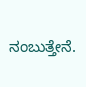ನಂಬುತ್ತೇನೆ.